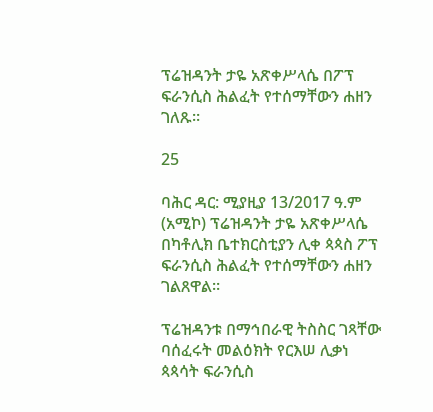ፕሬዝዳንት ታዬ አጽቀሥላሴ በፖፕ ፍራንሲስ ሕልፈት የተሰማቸውን ሐዘን ገለጹ።

25

ባሕር ዳር: ሚያዚያ 13/2017 ዓ.ም (አሚኮ) ፕሬዝዳንት ታዬ አጽቀሥላሴ በካቶሊክ ቤተክርስቲያን ሊቀ ጳጳስ ፖፕ ፍራንሲስ ሕልፈት የተሰማቸውን ሐዘን ገልጸዋል።

ፕሬዝዳንቱ በማኅበራዊ ትስስር ገጻቸው ባሰፈሩት መልዕክት የርእሠ ሊቃነ ጳጳሳት ፍራንሲስ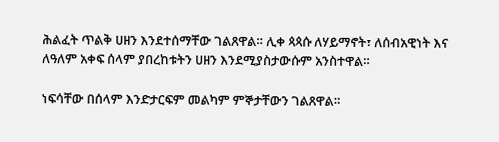ሕልፈት ጥልቅ ሀዘን እንደተሰማቸው ገልጸዋል። ሊቀ ጳጳሱ ለሃይማኖት፣ ለሰብአዊነት እና ለዓለም አቀፍ ሰላም ያበረከቱትን ሀዘን እንደሚያስታውሱም አንስተዋል።

ነፍሳቸው በሰላም እንድታርፍም መልካም ምኞታቸውን ገልጸዋል።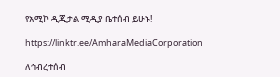የአሚኮ ዲጂታል ሚዲያ ቤተሰብ ይሁኑ!

https://linktr.ee/AmharaMediaCorporation

ለኅብረተሰብ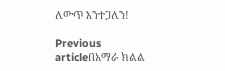ለውጥ እንተጋለን!

Previous articleበአማራ ክልል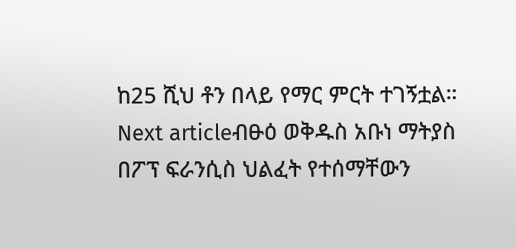ከ25 ሺህ ቶን በላይ የማር ምርት ተገኝቷል።
Next articleብፁዕ ወቅዱስ አቡነ ማትያስ በፖፕ ፍራንሲስ ህልፈት የተሰማቸውን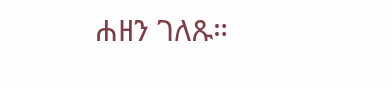ሐዘን ገለጹ።